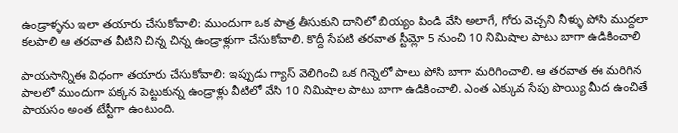ఉండ్రాళ్ళను ఇలా తయారు చేసుకోవాలి: ముందుగా ఒక పాత్ర తీసుకుని దానిలో బియ్యం పిండి వేసి అలాగే, గోరు వెచ్చని నీళ్ళు పోసి ముద్దలా కలపాలి ఆ తరవాత వీటిని చిన్న చిన్న ఉండ్రాళ్లుగా చేసుకోవాలి. కొద్దీ సేపటి తరవాత స్టీమ్లో 5 నుంచి 10 నిమిషాల పాటు బాగా ఉడికించాలి

పాయసాన్నిఈ విధంగా తయారు చేసుకోవాలి: ఇప్పుడు గ్యాస్ వెలిగించి ఒక గిన్నెలో పాలు పోసి బాగా మరిగించాలి. ఆ తరవాత ఈ మరిగిన పాలలో ముందుగా పక్కన పెట్టుకున్న ఉండ్రాళ్లు వీటిలో వేసి 10 నిమిషాల పాటు బాగా ఉడికించాలి. ఎంత ఎక్కువ సేపు పొయ్యి మీద ఉంచితే పాయసం అంత టేస్టీగా ఉంటుంది.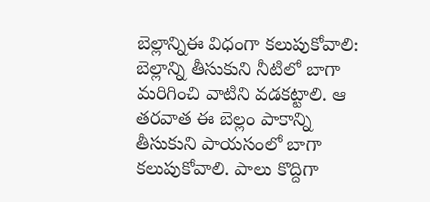బెల్లాన్నిఈ విధంగా కలుపుకోవాలి: బెల్లాన్ని తీసుకుని నీటిలో బాగా మరిగించి వాటిని వడకట్టాలి. ఆ తరవాత ఈ బెల్లం పాకాన్ని తీసుకుని పాయసంలో బాగా కలుపుకోవాలి. పాలు కొద్దిగా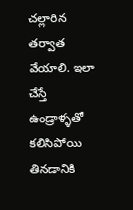చల్లారిన తర్వాత వేయాలి. ఇలా చేస్తే ఉండ్రాళ్ళతో కలిసిపోయి తినడానికి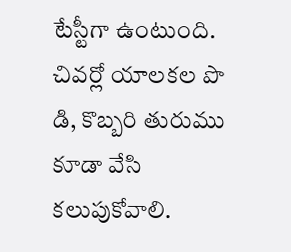టేస్టీగా ఉంటుంది. చివర్లో యాలకల పొ డి, కొబ్బరి తురుము కూడా వేసి కలుపుకోవాలి.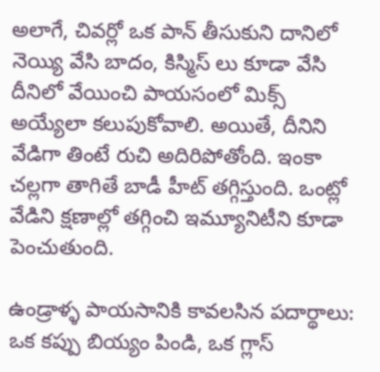అలాగే, చివర్లో ఒక పాన్ తీసుకుని దానిలో నెయ్యి వేసి బాదం, కిస్మిస్ లు కూడా వేసి దీనిలో వేయించి పాయసంలో మిక్స్ అయ్యేలా కలుపుకోవాలి. అయితే, దీనిని వేడిగా తింటే రుచి అదిరిపోతోంది. ఇంకా చల్లగా తాగితే బాడీ హీట్ తగ్గిస్తుంది. ఒంట్లో వేడిని క్షణాల్లో తగ్గించి ఇమ్యూనిటీని కూడా పెంచుతుంది.

ఉండ్రాళ్ళ పాయసానికి కావలసిన పదార్థాలు: ఒక కప్పు బియ్యం పిండి, ఒక గ్లాస్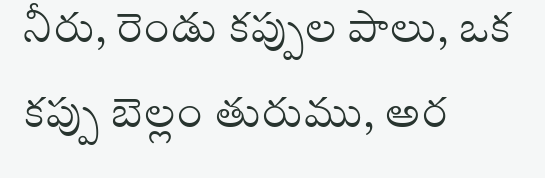నీరు, రెండు కప్పుల పాలు, ఒక కప్పు బెల్లం తురుము, అర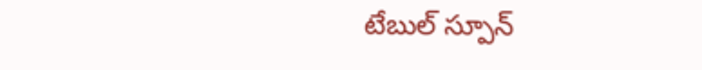టేబుల్ స్పూన్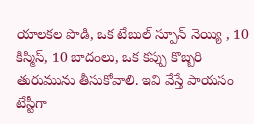యాలకల పొడి, ఒక టేబుల్ స్పూన్ నెయ్యి , 10 కిస్మిస్, 10 బాదంలు, ఒక కప్పు కొబ్బరి తురుమును తీసుకోవాలి. ఇవి వేస్తే పాయసం టేస్టీగా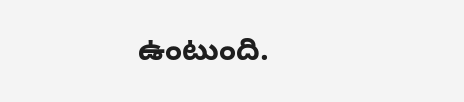ఉంటుంది.